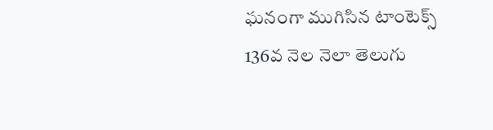ఘనంగా ముగిసిన టాంటెక్స్ 136వ నెల నెలా తెలుగు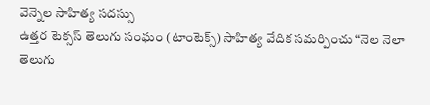వెన్నెల సాహిత్య సదస్సు
ఉత్తర టెక్సస్ తెలుగు సంఘం (టాంటెక్స్) సాహిత్య వేదిక సమర్పించు “నెల నెలా తెలుగు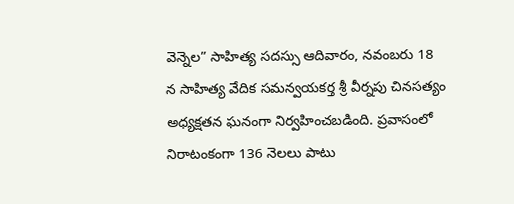వెన్నెల” సాహిత్య సదస్సు ఆదివారం, నవంబరు 18 న సాహిత్య వేదిక సమన్వయకర్త శ్రీ వీర్నపు చినసత్యం అధ్యక్షతన ఘనంగా నిర్వహించబడింది. ప్రవాసంలో నిరాటంకంగా 136 నెలలు పాటు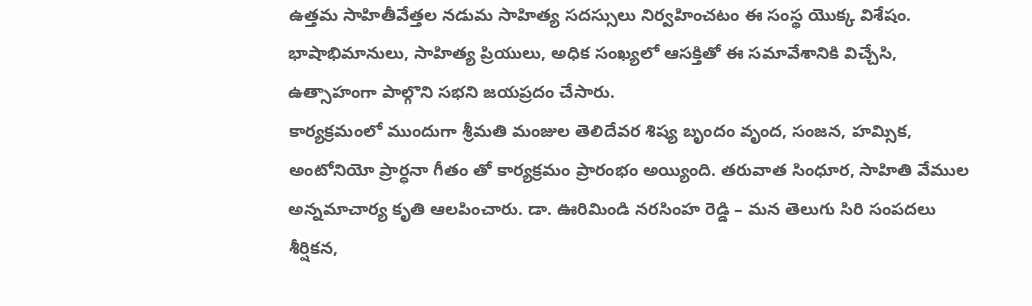ఉత్తమ సాహితీవేత్తల నడుమ సాహిత్య సదస్సులు నిర్వహించటం ఈ సంస్థ యొక్క విశేషం. భాషాభిమానులు, సాహిత్య ప్రియులు, అధిక సంఖ్యలో ఆసక్తితో ఈ సమావేశానికి విచ్చేసి, ఉత్సాహంగా పాల్గొని సభని జయప్రదం చేసారు.
కార్యక్రమంలో ముందుగా శ్రీమతి మంజుల తెలిదేవర శిష్య బృందం వృంద, సంజన, హమ్సిక, అంటోనియో ప్రార్ధనా గీతం తో కార్యక్రమం ప్రారంభం అయ్యింది. తరువాత సింధూర, సాహితి వేముల అన్నమాచార్య కృతి ఆలపించారు. డా. ఊరిమిండి నరసింహ రెడ్డి – మన తెలుగు సిరి సంపదలు శీర్షికన,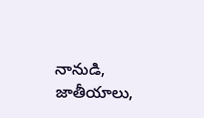నానుడి, జాతీయాలు,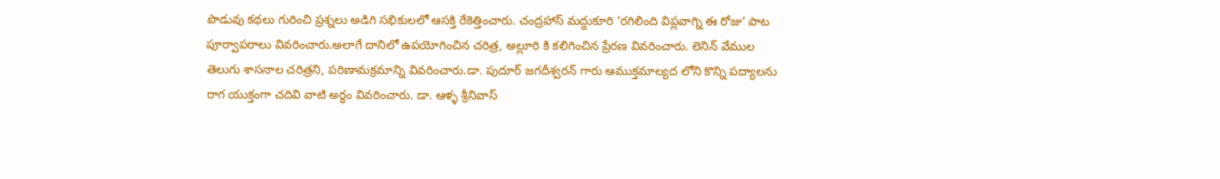పొడువు కథలు గురించి ప్రశ్నలు అడిగి సభికులలో ఆసక్తి రేకెత్తించారు. చంద్రహాస్ మద్దుకూరి ‘రగిలింది విప్లవాగ్ని ఈ రోజు’ పాట పూర్వాపరాలు వివరించారు.అలాగే దానిలో ఉపయోగించిన చరిత్ర, అల్లూరి కి కలిగించిన ప్రేరణ వివరించారు. లెనిన్ వేముల తెలుగు శాసనాల చరిత్రని, పరిణామక్రమాన్ని వివరించారు.డా. పుదూర్ జగదీశ్వరన్ గారు ఆముక్తమాల్యద లోని కొన్ని పద్యాలను రాగ యుక్తంగా చదివి వాటి అర్ధం వివరించారు. డా. ఆళ్ళ శ్రీనివాస్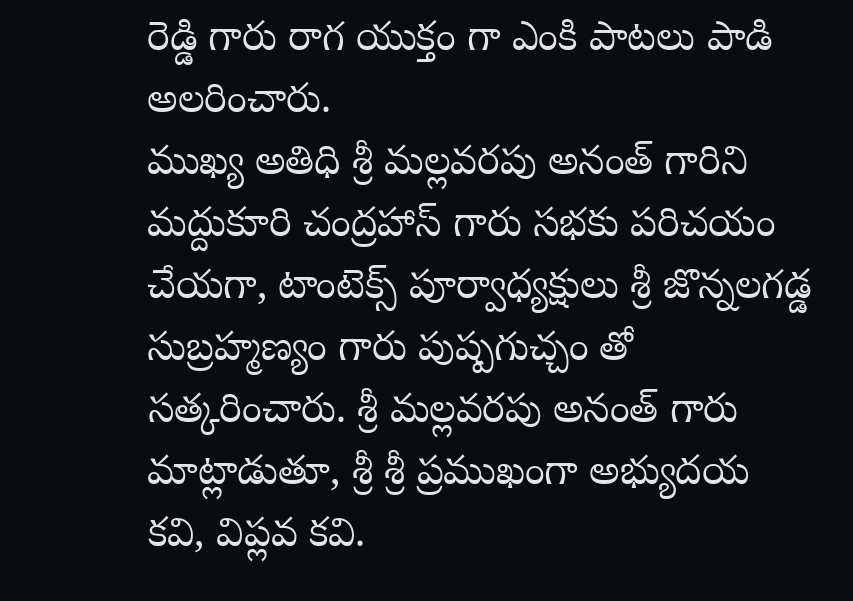రెడ్డి గారు రాగ యుక్తం గా ఎంకి పాటలు పాడి అలరించారు.
ముఖ్య అతిధి శ్రీ మల్లవరపు అనంత్ గారిని మద్దుకూరి చంద్రహాస్ గారు సభకు పరిచయం చేయగా, టాంటెక్స్ పూర్వాధ్యక్షులు శ్రీ జొన్నలగడ్డ సుబ్రహ్మణ్యం గారు పుష్పగుచ్చం తో సత్కరించారు. శ్రీ మల్లవరపు అనంత్ గారు మాట్లాడుతూ, శ్రీ శ్రీ ప్రముఖంగా అభ్యుదయ కవి, విప్లవ కవి.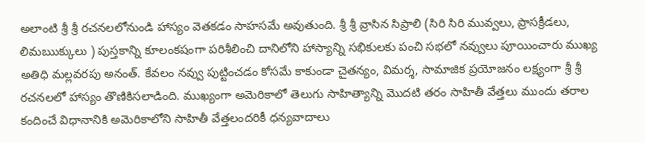అలాంటి శ్రీ శ్రీ రచనలలోనుండి హాస్యం వెతకడం సాహసమే అవుతుంది. శ్రీ శ్రీ వ్రాసిన సిప్రాలి (సిరి సిరి మువ్వలు, ప్రాసక్రీడలు, లిమఋక్కులు ) పుస్తకాన్ని కూలంకషంగా పరిశీలించి దానిలోని హాస్యాన్ని సభికులకు పంచి సభలో నవ్వులు పూయించారు ముఖ్య అతిధి మల్లవరపు అనంత్. కేవలం నవ్వు పుట్టించడం కోసమే కాకుండా చైతన్యం, విమర్శ, సామాజిక ప్రయోజనం లక్ష్యంగా శ్రీ శ్రీ రచనలలో హాస్యం తొణికిసలాడింది. ముఖ్యంగా అమెరికాలో తెలుగు సాహిత్యాన్ని మొదటి తరం సాహితీ వేత్తలు ముందు తరాల కందించే విధానానికి అమెరికాలోని సాహితీ వేత్తలందరికీ ధన్యవాదాలు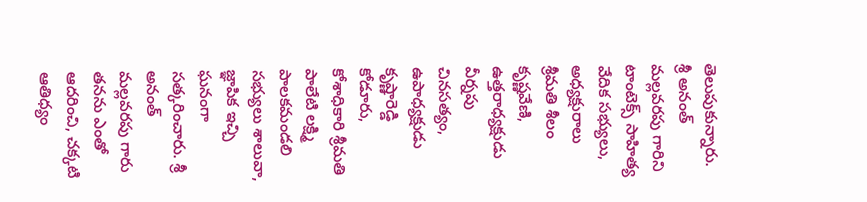తెలుపుకున్నారు.
శ్రీ అనంత్ మల్లవరపు గారిని టాంటెక్స్ సాహిత్య వేదిక సభ్యులు, అధ్యక్షురాలు శ్రీమతి శీలం కృష్ణవేణి, ఉత్తరాధ్యక్షుడు వీర్నపు చినసత్యం, ఉపాధ్యక్షుడు కృష్ణారెడ్డి కోడూరు, కోశాధికారి శ్రీమతి పాలేటి లక్ష్మి పాలకమండలి సభ్యులు శాలువా, జ్ఞాపిక ఇచ్చి ఘనంగా సత్కరించారు. శ్రీ అనంత్ మల్లవరపు గారు తనను ఎంతో ఆదరించి, చక్కటి ఆతిధ్యం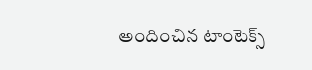అందించిన టాంటెక్స్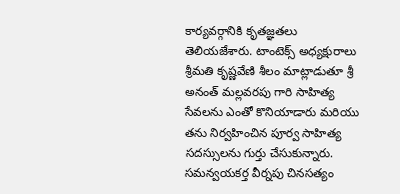కార్యవర్గానికి కృతజ్ఞతలు తెలియజేశారు. టాంటెక్స్ అధ్యక్షురాలు శ్రీమతి కృష్ణవేణి శీలం మాట్లాడుతూ శ్రీ అనంత్ మల్లవరపు గారి సాహిత్య సేవలను ఎంతో కొనియాడారు మరియు తను నిర్వహించిన పూర్వ సాహిత్య సదస్సులను గుర్తు చేసుకున్నారు. సమన్వయకర్త వీర్నపు చినసత్యం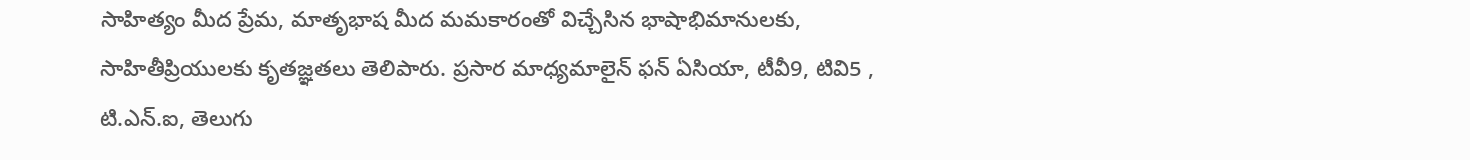సాహిత్యం మీద ప్రేమ, మాతృభాష మీద మమకారంతో విచ్చేసిన భాషాభిమానులకు, సాహితీప్రియులకు కృతజ్ఞతలు తెలిపారు. ప్రసార మాధ్యమాలైన్ ఫన్ ఏసియా, టీవీ9, టివి5 , టి.ఎన్.ఐ, తెలుగు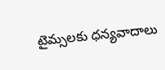టైమ్సలకు ధన్యవాదాలు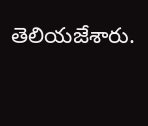తెలియజేశారు.